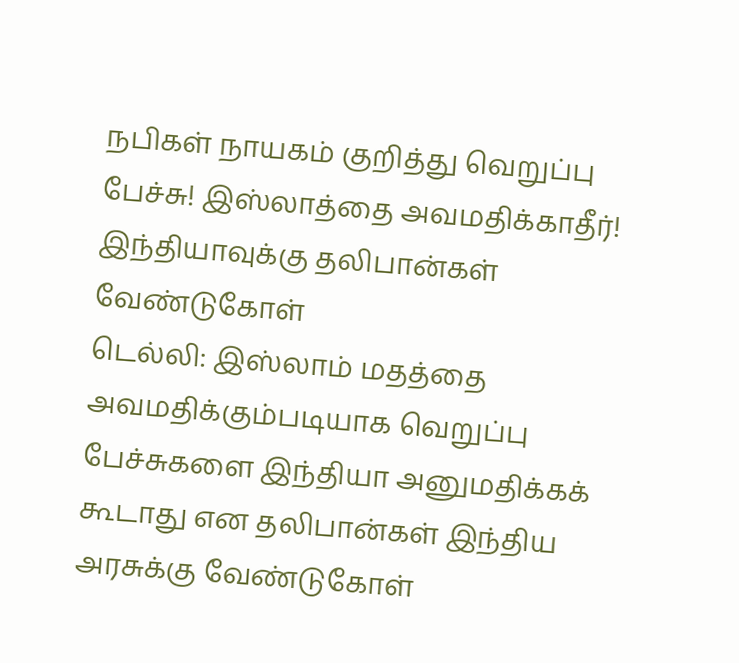நபிகள் நாயகம் குறித்து வெறுப்பு பேச்சு! இஸ்லாத்தை அவமதிக்காதீர்! இந்தியாவுக்கு தலிபான்கள் வேண்டுகோள்
டெல்லி: இஸ்லாம் மதத்தை அவமதிக்கும்படியாக வெறுப்பு பேச்சுகளை இந்தியா அனுமதிக்கக் கூடாது என தலிபான்கள் இந்திய அரசுக்கு வேண்டுகோள்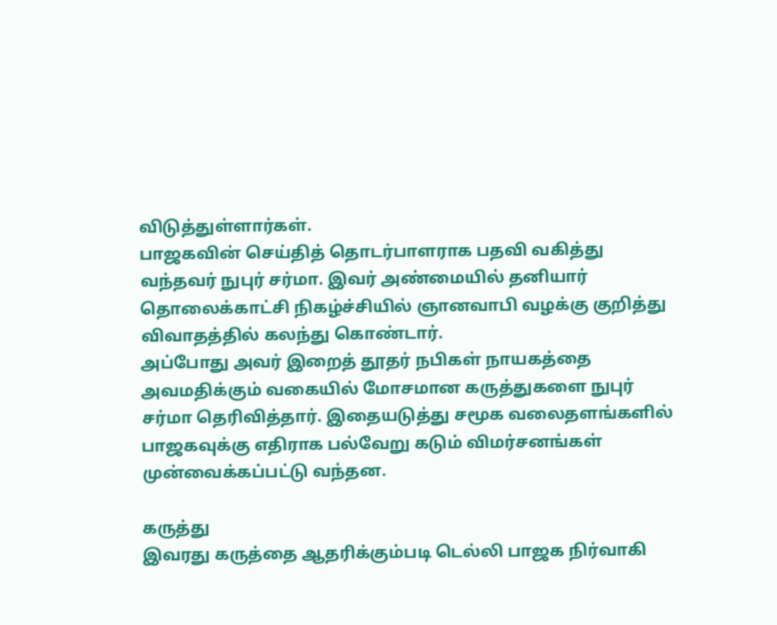விடுத்துள்ளார்கள்.
பாஜகவின் செய்தித் தொடர்பாளராக பதவி வகித்து வந்தவர் நுபுர் சர்மா. இவர் அண்மையில் தனியார் தொலைக்காட்சி நிகழ்ச்சியில் ஞானவாபி வழக்கு குறித்து விவாதத்தில் கலந்து கொண்டார்.
அப்போது அவர் இறைத் தூதர் நபிகள் நாயகத்தை அவமதிக்கும் வகையில் மோசமான கருத்துகளை நுபுர் சர்மா தெரிவித்தார். இதையடுத்து சமூக வலைதளங்களில் பாஜகவுக்கு எதிராக பல்வேறு கடும் விமர்சனங்கள் முன்வைக்கப்பட்டு வந்தன.

கருத்து
இவரது கருத்தை ஆதரிக்கும்படி டெல்லி பாஜக நிர்வாகி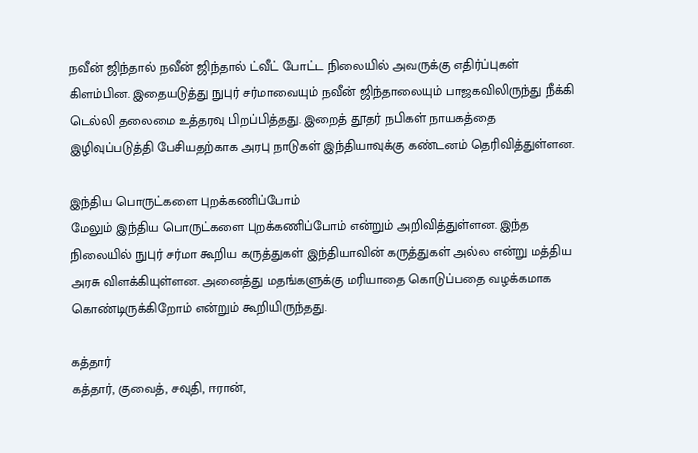நவீன் ஜிந்தால் நவீன் ஜிந்தால் ட்வீட் போட்ட நிலையில் அவருக்கு எதிர்ப்புகள் கிளம்பின. இதையடுத்து நுபுர் சர்மாவையும் நவீன் ஜிந்தாலையும் பாஜகவிலிருந்து நீக்கி டெல்லி தலைமை உத்தரவு பிறப்பித்தது. இறைத் தூதர் நபிகள் நாயகத்தை இழிவுப்படுத்தி பேசியதற்காக அரபு நாடுகள் இந்தியாவுக்கு கண்டனம் தெரிவித்துள்ளன.

இந்திய பொருட்களை புறக்கணிப்போம்
மேலும் இந்திய பொருட்களை புறக்கணிப்போம் என்றும் அறிவித்துள்ளன. இந்த நிலையில் நுபுர் சர்மா கூறிய கருத்துகள் இந்தியாவின் கருத்துகள் அல்ல என்று மத்திய அரசு விளக்கியுள்ளன. அனைத்து மதங்களுக்கு மரியாதை கொடுப்பதை வழக்கமாக கொண்டிருக்கிறோம் என்றும் கூறியிருந்தது.

கத்தார்
கத்தார், குவைத், சவுதி, ஈரான்,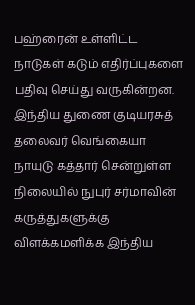பஹ்ரைன் உள்ளிட்ட நாடுகள் கடும் எதிர்ப்புகளை பதிவு செய்து வருகின்றன. இந்திய துணை குடியரசுத் தலைவர் வெங்கையா நாயுடு கத்தார் சென்றுள்ள நிலையில் நுபுர் சர்மாவின் கருத்துகளுக்கு விளக்கமளிக்க இந்திய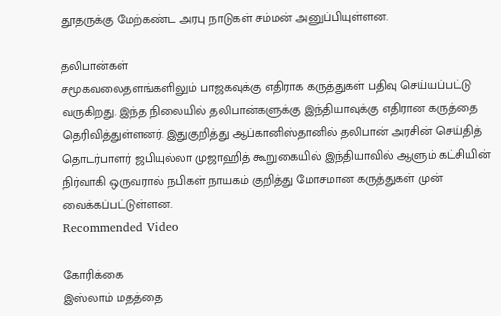தூதருக்கு மேற்கண்ட அரபு நாடுகள் சம்மன் அனுப்பியுள்ளன.

தலிபான்கள்
சமூகவலைதளங்களிலும் பாஜகவுக்கு எதிராக கருத்துகள் பதிவு செய்யப்பட்டு வருகிறது. இந்த நிலையில் தலிபான்களுக்கு இந்தியாவுக்கு எதிரான கருத்தை தெரிவித்துள்ளனர். இதுகுறித்து ஆப்கானிஸ்தானில் தலிபான் அரசின் செய்தித் தொடர்பாளர் ஜபியுல்லா முஜாஹித் கூறுகையில் இந்தியாவில் ஆளும் கட்சியின் நிர்வாகி ஒருவரால் நபிகள் நாயகம் குறித்து மோசமான கருத்துகள் முன் வைக்கப்பட்டுள்ளன.
Recommended Video

கோரிக்கை
இஸ்லாம் மதத்தை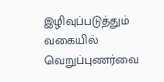இழிவுப்படுத்தும் வகையில் வெறுப்புணர்வை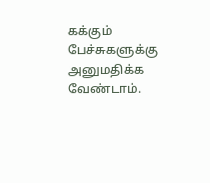கக்கும் பேச்சுகளுக்கு அனுமதிக்க வேண்டாம்.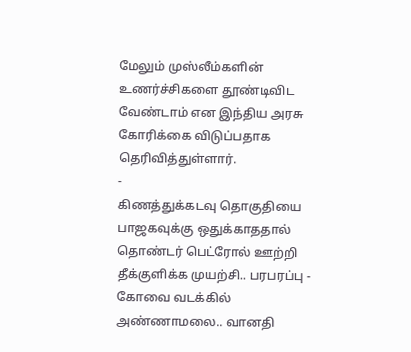மேலும் முஸ்லீம்களின் உணர்ச்சிகளை தூண்டிவிட வேண்டாம் என இந்திய அரசு கோரிக்கை விடுப்பதாக தெரிவித்துள்ளார்.
-
கிணத்துக்கடவு தொகுதியை பாஜகவுக்கு ஒதுக்காததால் தொண்டர் பெட்ரோல் ஊற்றி தீக்குளிக்க முயற்சி.. பரபரப்பு -
கோவை வடக்கில் அண்ணாமலை.. வானதி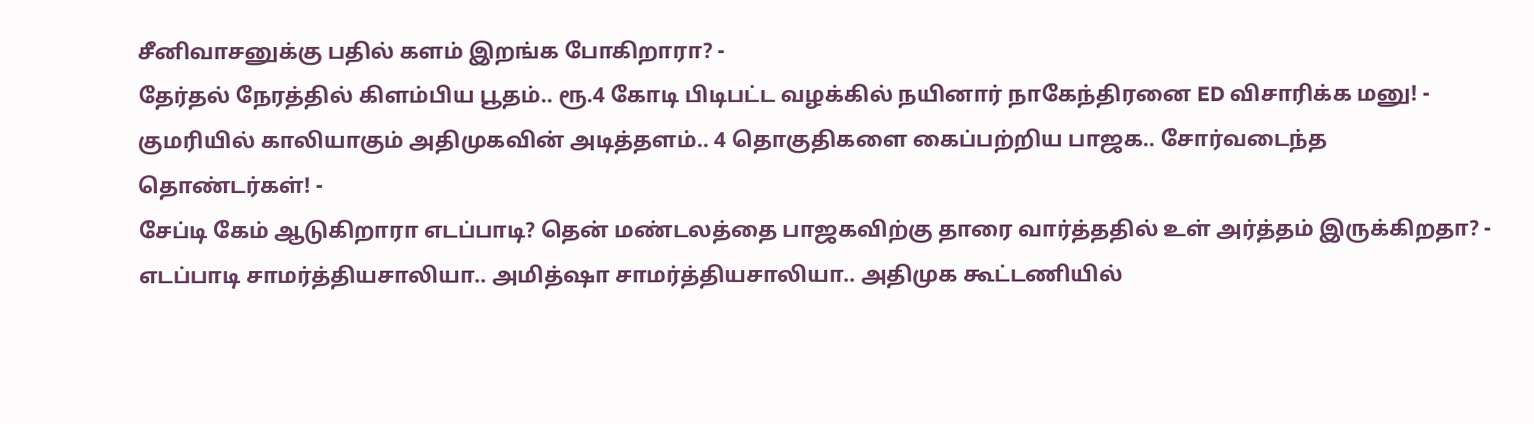சீனிவாசனுக்கு பதில் களம் இறங்க போகிறாரா? -
தேர்தல் நேரத்தில் கிளம்பிய பூதம்.. ரூ.4 கோடி பிடிபட்ட வழக்கில் நயினார் நாகேந்திரனை ED விசாரிக்க மனு! -
குமரியில் காலியாகும் அதிமுகவின் அடித்தளம்.. 4 தொகுதிகளை கைப்பற்றிய பாஜக.. சோர்வடைந்த தொண்டர்கள்! -
சேப்டி கேம் ஆடுகிறாரா எடப்பாடி? தென் மண்டலத்தை பாஜகவிற்கு தாரை வார்த்ததில் உள் அர்த்தம் இருக்கிறதா? -
எடப்பாடி சாமர்த்தியசாலியா.. அமித்ஷா சாமர்த்தியசாலியா.. அதிமுக கூட்டணியில்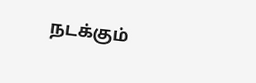நடக்கும்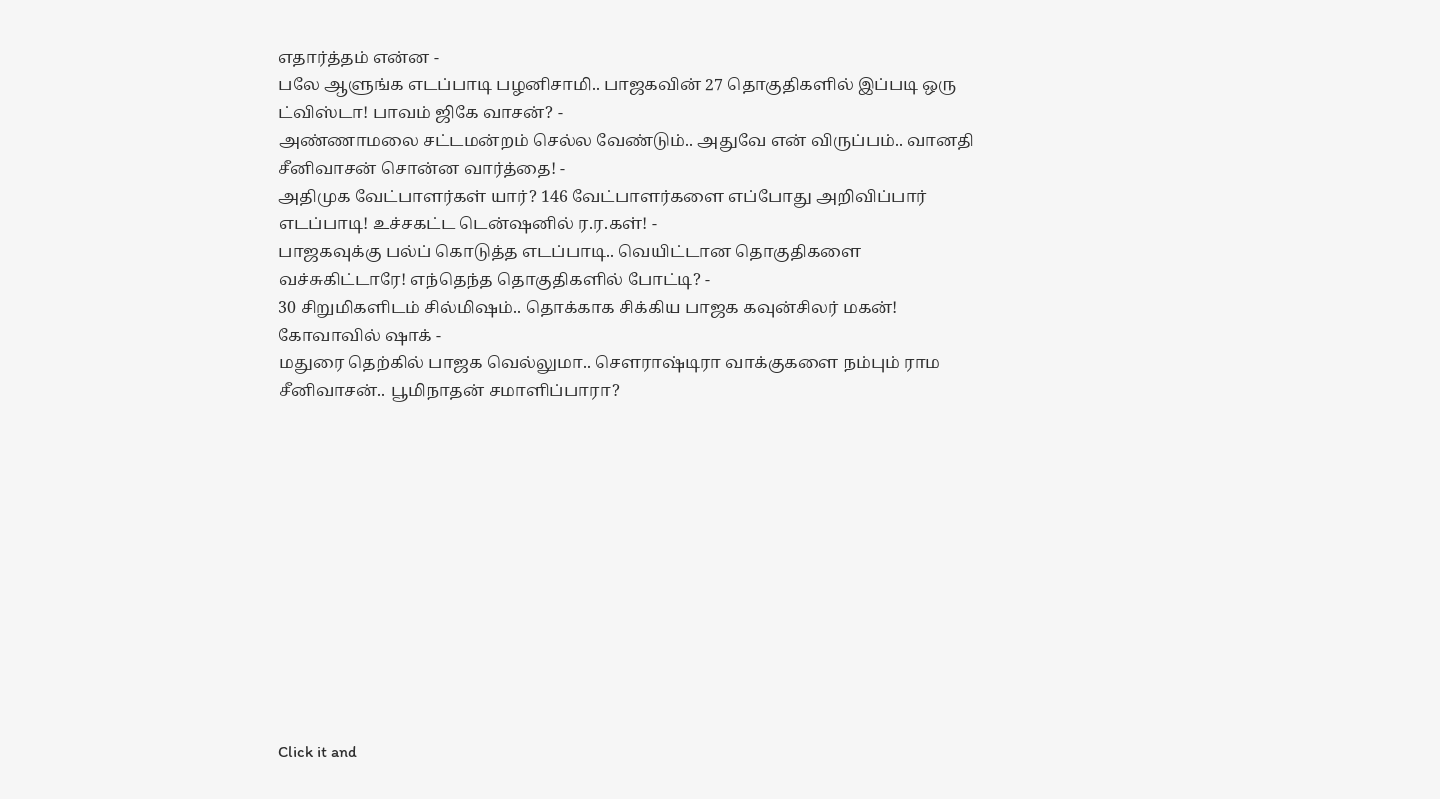எதார்த்தம் என்ன -
பலே ஆளுங்க எடப்பாடி பழனிசாமி.. பாஜகவின் 27 தொகுதிகளில் இப்படி ஒரு ட்விஸ்டா! பாவம் ஜிகே வாசன்? -
அண்ணாமலை சட்டமன்றம் செல்ல வேண்டும்.. அதுவே என் விருப்பம்.. வானதி சீனிவாசன் சொன்ன வார்த்தை! -
அதிமுக வேட்பாளர்கள் யார்? 146 வேட்பாளர்களை எப்போது அறிவிப்பார் எடப்பாடி! உச்சகட்ட டென்ஷனில் ர.ர.கள்! -
பாஜகவுக்கு பல்ப் கொடுத்த எடப்பாடி.. வெயிட்டான தொகுதிகளை வச்சுகிட்டாரே! எந்தெந்த தொகுதிகளில் போட்டி? -
30 சிறுமிகளிடம் சில்மிஷம்.. தொக்காக சிக்கிய பாஜக கவுன்சிலர் மகன்! கோவாவில் ஷாக் -
மதுரை தெற்கில் பாஜக வெல்லுமா.. செளராஷ்டிரா வாக்குகளை நம்பும் ராம சீனிவாசன்.. பூமிநாதன் சமாளிப்பாரா?












Click it and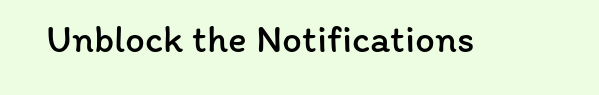Unblock the Notifications